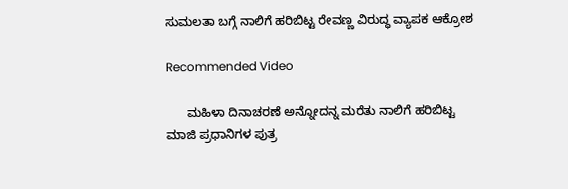ಸುಮಲತಾ ಬಗ್ಗೆ ನಾಲಿಗೆ ಹರಿಬಿಟ್ಟ ರೇವಣ್ಣ ವಿರುದ್ಧ ವ್ಯಾಪಕ ಆಕ್ರೋಶ

Recommended Video

      ಮಹಿಳಾ ದಿನಾಚರಣೆ ಅನ್ನೋದನ್ನ ಮರೆತು ನಾಲಿಗೆ ಹರಿಬಿಟ್ಟ ಮಾಜಿ ಪ್ರಧಾನಿಗಳ ಪುತ್ರ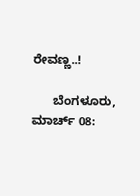ರೇವಣ್ಣ..!

      ಬೆಂಗಳೂರು, ಮಾರ್ಚ್‌ 08: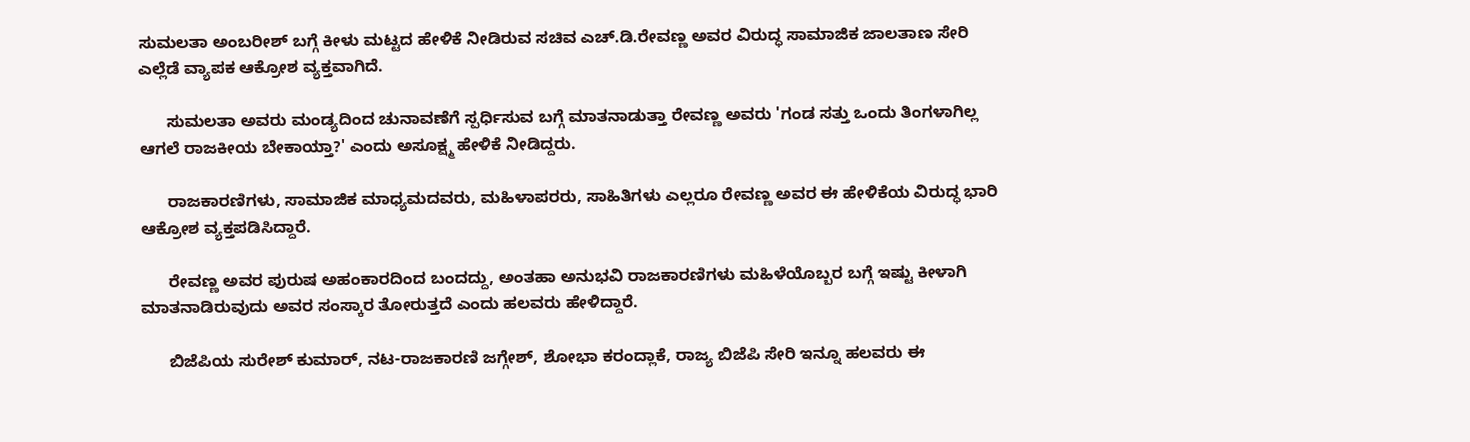ಸುಮಲತಾ ಅಂಬರೀಶ್ ಬಗ್ಗೆ ಕೀಳು ಮಟ್ಟದ ಹೇಳಿಕೆ ನೀಡಿರುವ ಸಚಿವ ಎಚ್‌.ಡಿ.ರೇವಣ್ಣ ಅವರ ವಿರುದ್ಧ ಸಾಮಾಜಿಕ ಜಾಲತಾಣ ಸೇರಿ ಎಲ್ಲೆಡೆ ವ್ಯಾಪಕ ಆಕ್ರೋಶ ವ್ಯಕ್ತವಾಗಿದೆ.

      ಸುಮಲತಾ ಅವರು ಮಂಡ್ಯದಿಂದ ಚುನಾವಣೆಗೆ ಸ್ಪರ್ಧಿಸುವ ಬಗ್ಗೆ ಮಾತನಾಡುತ್ತಾ ರೇವಣ್ಣ ಅವರು 'ಗಂಡ ಸತ್ತು ಒಂದು ತಿಂಗಳಾಗಿಲ್ಲ ಆಗಲೆ ರಾಜಕೀಯ ಬೇಕಾಯ್ತಾ?' ಎಂದು ಅಸೂಕ್ಷ್ಮ ಹೇಳಿಕೆ ನೀಡಿದ್ದರು.

      ರಾಜಕಾರಣಿಗಳು, ಸಾಮಾಜಿಕ ಮಾಧ್ಯಮದವರು, ಮಹಿಳಾಪರರು, ಸಾಹಿತಿಗಳು ಎಲ್ಲರೂ ರೇವಣ್ಣ ಅವರ ಈ ಹೇಳಿಕೆಯ ವಿರುದ್ಧ ಭಾರಿ ಆಕ್ರೋಶ ವ್ಯಕ್ತಪಡಿಸಿದ್ದಾರೆ.

      ರೇವಣ್ಣ ಅವರ ಪುರುಷ ಅಹಂಕಾರದಿಂದ ಬಂದದ್ದು, ಅಂತಹಾ ಅನುಭವಿ ರಾಜಕಾರಣಿಗಳು ಮಹಿಳೆಯೊಬ್ಬರ ಬಗ್ಗೆ ಇಷ್ಟು ಕೀಳಾಗಿ ಮಾತನಾಡಿರುವುದು ಅವರ ಸಂಸ್ಕಾರ ತೋರುತ್ತದೆ ಎಂದು ಹಲವರು ಹೇಳಿದ್ದಾರೆ.

      ಬಿಜೆಪಿಯ ಸುರೇಶ್ ಕುಮಾರ್, ನಟ-ರಾಜಕಾರಣಿ ಜಗ್ಗೇಶ್, ಶೋಭಾ ಕರಂದ್ಲಾಕೆ, ರಾಜ್ಯ ಬಿಜೆಪಿ ಸೇರಿ ಇನ್ನೂ ಹಲವರು ಈ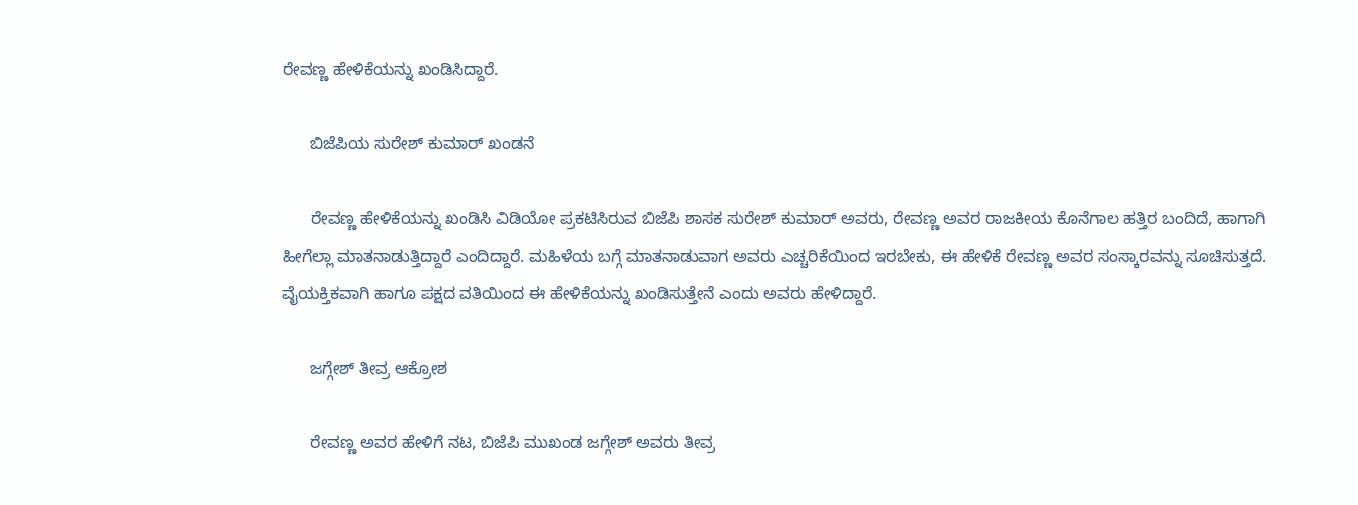ರೇವಣ್ಣ ಹೇಳಿಕೆಯನ್ನು ಖಂಡಿಸಿದ್ದಾರೆ.

      ಬಿಜೆಪಿಯ ಸುರೇಶ್ ಕುಮಾರ್‌ ಖಂಡನೆ

      ರೇವಣ್ಣ ಹೇಳಿಕೆಯನ್ನು ಖಂಡಿಸಿ ವಿಡಿಯೋ ಪ್ರಕಟಿಸಿರುವ ಬಿಜೆಪಿ ಶಾಸಕ ಸುರೇಶ್ ಕುಮಾರ್ ಅವರು, ರೇವಣ್ಣ ಅವರ ರಾಜಕೀಯ ಕೊನೆಗಾಲ ಹತ್ತಿರ ಬಂದಿದೆ, ಹಾಗಾಗಿ ಹೀಗೆಲ್ಲಾ ಮಾತನಾಡುತ್ತಿದ್ದಾರೆ ಎಂದಿದ್ದಾರೆ. ಮಹಿಳೆಯ ಬಗ್ಗೆ ಮಾತನಾಡುವಾಗ ಅವರು ಎಚ್ಚರಿಕೆಯಿಂದ ಇರಬೇಕು, ಈ ಹೇಳಿಕೆ ರೇವಣ್ಣ ಅವರ ಸಂಸ್ಕಾರವನ್ನು ಸೂಚಿಸುತ್ತದೆ. ವೈಯಕ್ತಿಕವಾಗಿ ಹಾಗೂ ಪಕ್ಷದ ವತಿಯಿಂದ ಈ ಹೇಳಿಕೆಯನ್ನು ಖಂಡಿಸುತ್ತೇನೆ ಎಂದು ಅವರು ಹೇಳಿದ್ದಾರೆ.

      ಜಗ್ಗೇಶ್ ತೀವ್ರ ಆಕ್ರೋಶ

      ರೇವಣ್ಣ ಅವರ ಹೇಳಿಗೆ ನಟ, ಬಿಜೆಪಿ ಮುಖಂಡ ಜಗ್ಗೇಶ್ ಅವರು ತೀವ್ರ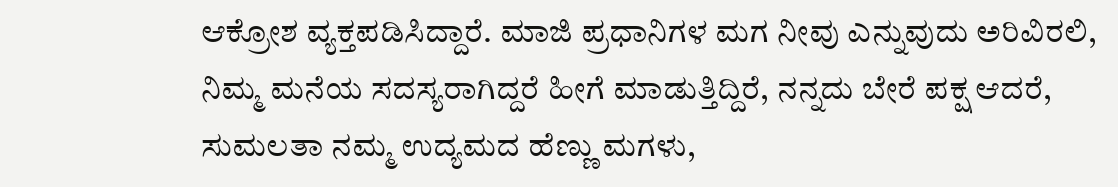ಆಕ್ರೋಶ ವ್ಯಕ್ತಪಡಿಸಿದ್ದಾರೆ. ಮಾಜಿ ಪ್ರಧಾನಿಗಳ ಮಗ ನೀವು ಎನ್ನುವುದು ಅರಿವಿರಲಿ, ನಿಮ್ಮ ಮನೆಯ ಸದಸ್ಯರಾಗಿದ್ದರೆ ಹೀಗೆ ಮಾಡುತ್ತಿದ್ದಿರೆ, ನನ್ನದು ಬೇರೆ ಪಕ್ಷ ಆದರೆ, ಸುಮಲತಾ ನಮ್ಮ ಉದ್ಯಮದ ಹೆಣ್ಣು ಮಗಳು,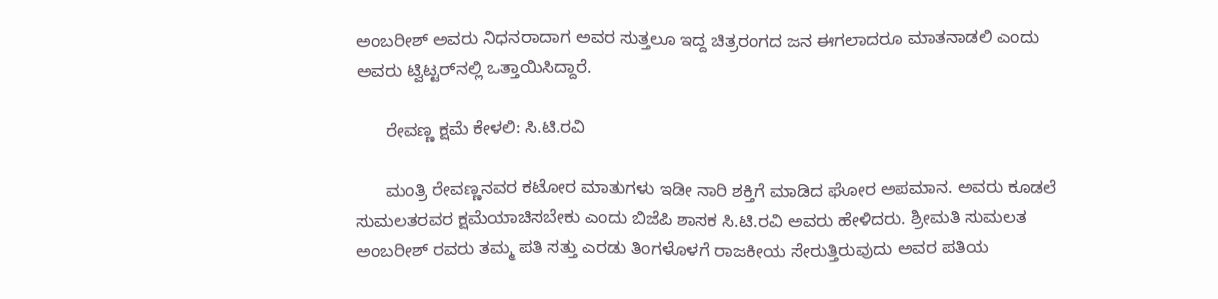ಅಂಬರೀಶ್ ಅವರು ನಿಧನರಾದಾಗ ಅವರ ಸುತ್ತಲೂ ಇದ್ದ ಚಿತ್ರರಂಗದ ಜನ ಈಗಲಾದರೂ ಮಾತನಾಡಲಿ ಎಂದು ಅವರು ಟ್ವಿಟ್ಟರ್‌ನಲ್ಲಿ ಒತ್ತಾಯಿಸಿದ್ದಾರೆ.

      ರೇವಣ್ಣ ಕ್ಷಮೆ ಕೇಳಲಿ: ಸಿ.ಟಿ.ರವಿ

      ಮಂತ್ರಿ ರೇವಣ್ಣನವರ ಕಟೋರ ಮಾತುಗಳು ಇಡೀ ನಾರಿ ಶಕ್ತಿಗೆ ಮಾಡಿದ ಘೋರ ಅಪಮಾನ. ಅವರು ಕೂಡಲೆ ಸುಮಲತರವರ ಕ್ಷಮೆಯಾಚಿಸಬೇಕು ಎಂದು ಬಿಜೆಪಿ ಶಾಸಕ ಸಿ.ಟಿ.ರವಿ ಅವರು ಹೇಳಿದರು. ಶ್ರೀಮತಿ ಸುಮಲತ ಅಂಬರೀಶ್ ರವರು ತಮ್ಮ ಪತಿ ಸತ್ತು ಎರಡು ತಿಂಗಳೊಳಗೆ ರಾಜಕೀಯ ಸೇರುತ್ತಿರುವುದು ಅವರ ಪತಿಯ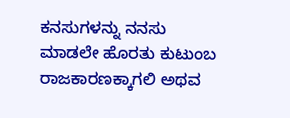ಕನಸುಗಳನ್ನು ನನಸು ಮಾಡಲೇ ಹೊರತು ಕುಟುಂಬ ರಾಜಕಾರಣಕ್ಕಾಗಲಿ ಅಥವ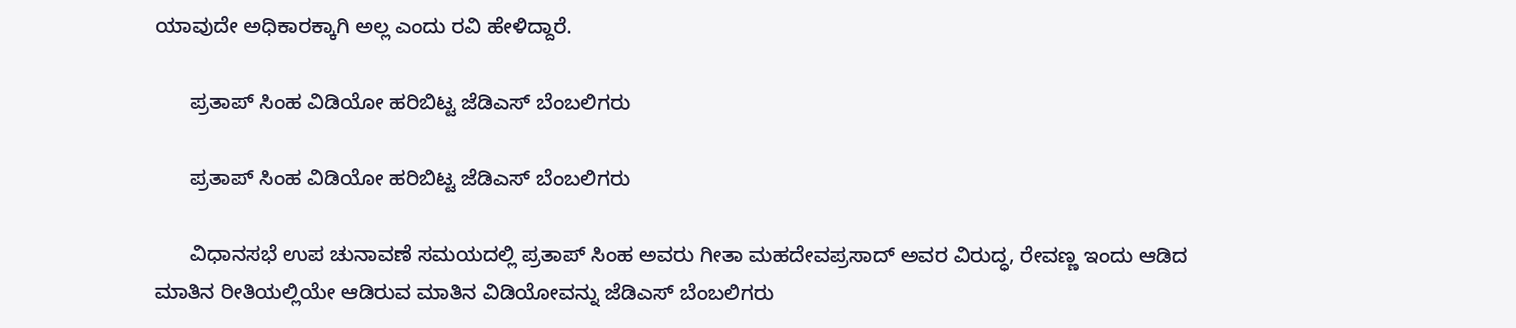ಯಾವುದೇ ಅಧಿಕಾರಕ್ಕಾಗಿ ಅಲ್ಲ ಎಂದು ರವಿ ಹೇಳಿದ್ದಾರೆ.

      ಪ್ರತಾಪ್ ಸಿಂಹ ವಿಡಿಯೋ ಹರಿಬಿಟ್ಟ ಜೆಡಿಎಸ್ ಬೆಂಬಲಿಗರು

      ಪ್ರತಾಪ್ ಸಿಂಹ ವಿಡಿಯೋ ಹರಿಬಿಟ್ಟ ಜೆಡಿಎಸ್ ಬೆಂಬಲಿಗರು

      ವಿಧಾನಸಭೆ ಉಪ ಚುನಾವಣೆ ಸಮಯದಲ್ಲಿ ಪ್ರತಾಪ್ ಸಿಂಹ ಅವರು ಗೀತಾ ಮಹದೇವಪ್ರಸಾದ್ ಅವರ ವಿರುದ್ಧ, ರೇವಣ್ಣ ಇಂದು ಆಡಿದ ಮಾತಿನ ರೀತಿಯಲ್ಲಿಯೇ ಆಡಿರುವ ಮಾತಿನ ವಿಡಿಯೋವನ್ನು ಜೆಡಿಎಸ್‌ ಬೆಂಬಲಿಗರು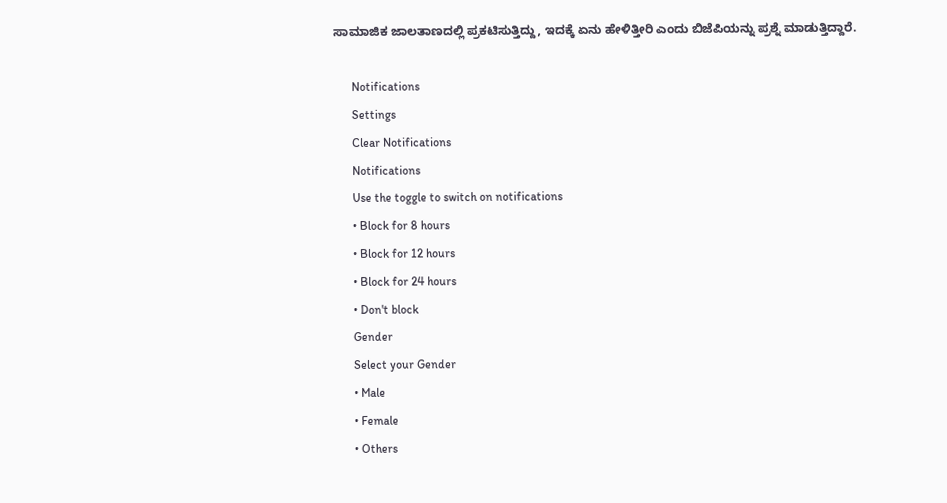ಸಾಮಾಜಿಕ ಜಾಲತಾಣದಲ್ಲಿ ಪ್ರಕಟಿಸುತ್ತಿದ್ದು, ಇದಕ್ಕೆ ಏನು ಹೇಳಿತ್ತೀರಿ ಎಂದು ಬಿಜೆಪಿಯನ್ನು ಪ್ರಶ್ನೆ ಮಾಡುತ್ತಿದ್ದಾರೆ.

      Notifications
      Settings
      Clear Notifications
      Notifications
      Use the toggle to switch on notifications
      • Block for 8 hours
      • Block for 12 hours
      • Block for 24 hours
      • Don't block
      Gender
      Select your Gender
      • Male
      • Female
      • Others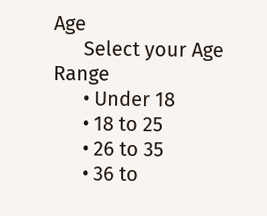Age
      Select your Age Range
      • Under 18
      • 18 to 25
      • 26 to 35
      • 36 to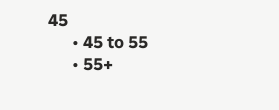45
      • 45 to 55
      • 55+